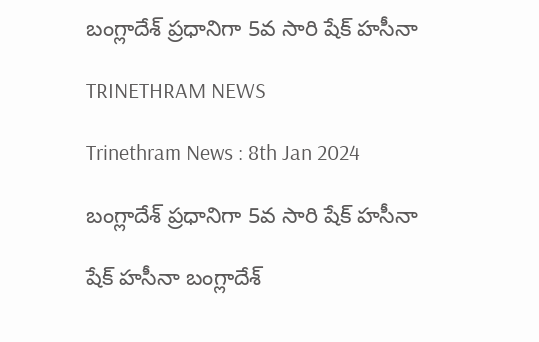బంగ్లాదేశ్ ప్రధానిగా 5వ సారి షేక్ హసీనా

TRINETHRAM NEWS

Trinethram News : 8th Jan 2024

బంగ్లాదేశ్ ప్రధానిగా 5వ సారి షేక్ హసీనా

షేక్ హసీనా బంగ్లాదేశ్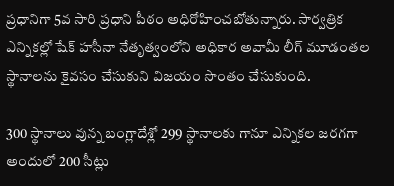ప్రధానిగా 5వ సారి ప్రధాని పీఠం అధిరోహించబోతున్నారు. సార్వత్రిక ఎన్నికల్లో షేక్ హసీనా నేతృత్వంలోని అధికార అవామీ లీగ్ మూడంతల స్థానాలను కైవసం చేసుకుని విజయం సొంతం చేసుకుంది.

300 స్థానాలు వున్న బంగ్లాదేశ్లో 299 స్థానాలకు గానూ ఎన్నికల జరగగా అందులో 200 సీట్లు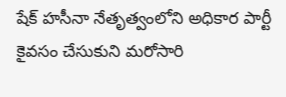షేక్ హసీనా నేతృత్వంలోని అధికార పార్టీ కైవసం చేసుకుని మరోసారి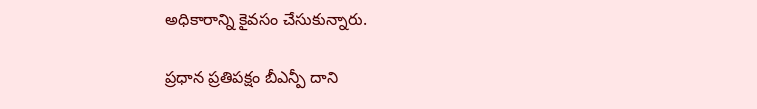అధికారాన్ని కైవసం చేసుకున్నారు.

ప్రధాన ప్రతిపక్షం బీఎన్పీ దాని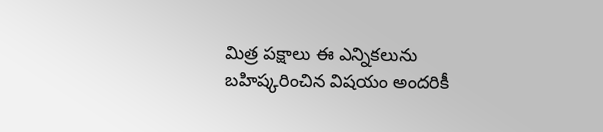మిత్ర పక్షాలు ఈ ఎన్నికలును బహిష్కరించిన విషయం అందరికీ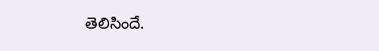తెలిసిందే.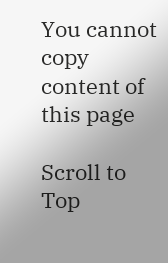You cannot copy content of this page

Scroll to Top